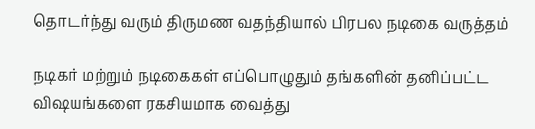தொடர்ந்து வரும் திருமண வதந்தியால் பிரபல நடிகை வருத்தம்

நடிகர் மற்றும் நடிகைகள் எப்பொழுதும் தங்களின் தனிப்பட்ட விஷயங்களை ரகசியமாக வைத்து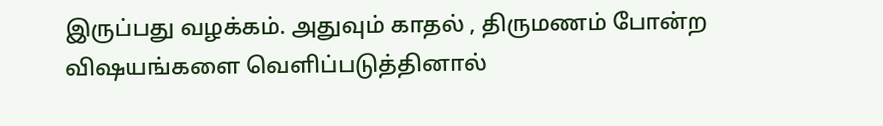இருப்பது வழக்கம். அதுவும் காதல் , திருமணம் போன்ற விஷயங்களை வெளிப்படுத்தினால்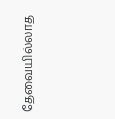தேவையில்லாத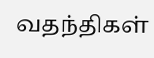வதந்திகள்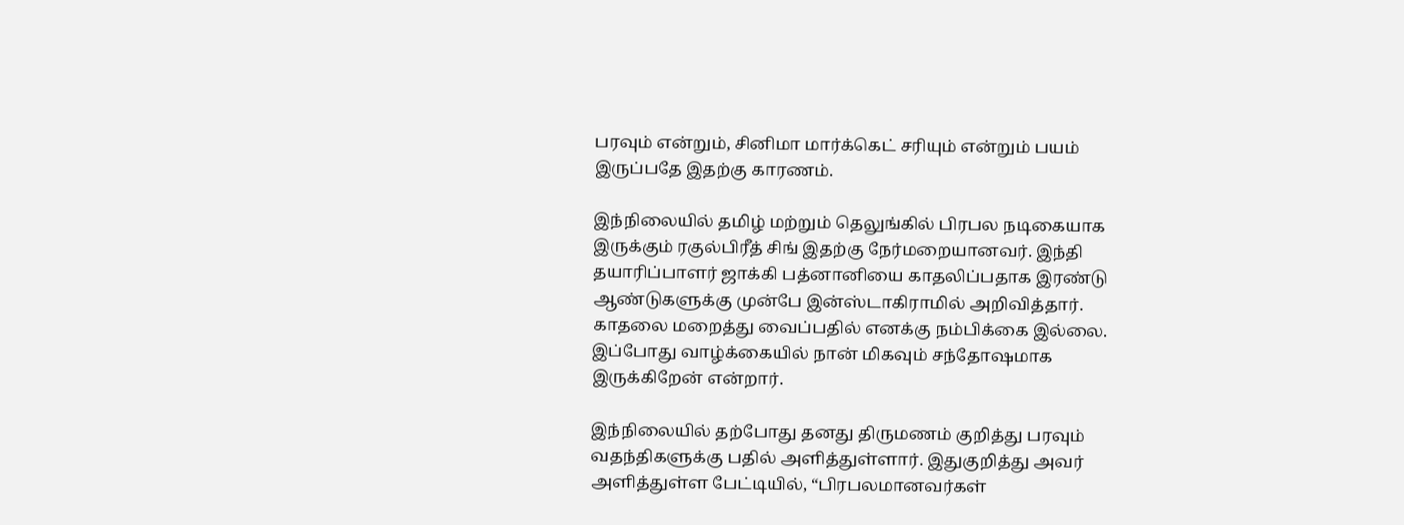பரவும் என்றும், சினிமா மார்க்கெட் சரியும் என்றும் பயம் இருப்பதே இதற்கு காரணம்.

இந்நிலையில் தமிழ் மற்றும் தெலுங்கில் பிரபல நடிகையாக இருக்கும் ரகுல்பிரீத் சிங் இதற்கு நேர்மறையானவர். இந்தி தயாரிப்பாளர் ஜாக்கி பத்னானியை காதலிப்பதாக இரண்டு ஆண்டுகளுக்கு முன்பே இன்ஸ்டாகிராமில் அறிவித்தார். காதலை மறைத்து வைப்பதில் எனக்கு நம்பிக்கை இல்லை. இப்போது வாழ்க்கையில் நான் மிகவும் சந்தோஷமாக இருக்கிறேன் என்றார்.

இந்நிலையில் தற்போது தனது திருமணம் குறித்து பரவும் வதந்திகளுக்கு பதில் அளித்துள்ளார். இதுகுறித்து அவர் அளித்துள்ள பேட்டியில், “பிரபலமானவர்கள்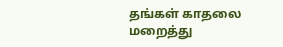தங்கள் காதலை மறைத்து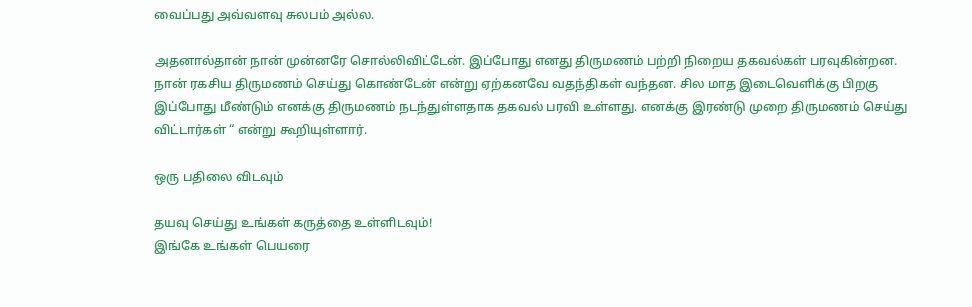வைப்பது அவ்வளவு சுலபம் அல்ல.

அதனால்தான் நான் முன்னரே சொல்லிவிட்டேன். இப்போது எனது திருமணம் பற்றி நிறைய தகவல்கள் பரவுகின்றன. நான் ரகசிய திருமணம் செய்து கொண்டேன் என்று ஏற்கனவே வதந்திகள் வந்தன. சில மாத இடைவெளிக்கு பிறகு இப்போது மீண்டும் எனக்கு திருமணம் நடந்துள்ளதாக தகவல் பரவி உள்ளது. எனக்கு இரண்டு முறை திருமணம் செய்து விட்டார்கள் “ என்று கூறியுள்ளார்.

ஒரு பதிலை விடவும்

தயவு செய்து உங்கள் கருத்தை உள்ளிடவும்!
இங்கே உங்கள் பெயரை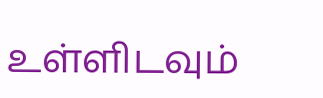உள்ளிடவும்